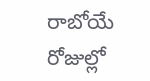రాబోయే రోజుల్లో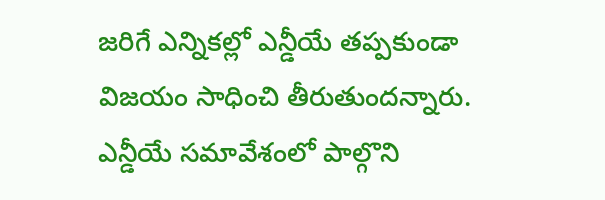జరిగే ఎన్నికల్లో ఎన్డీయే తప్పకుండా విజయం సాధించి తీరుతుందన్నారు. ఎన్డీయే సమావేశంలో పాల్గొని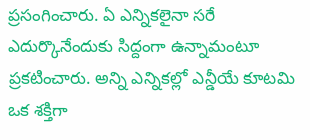ప్రసంగించారు. ఏ ఎన్నికలైనా సరే ఎదుర్కొనేందుకు సిద్దంగా ఉన్నామంటూ ప్రకటించారు. అన్ని ఎన్నికల్లో ఎన్డీయే కూటమి ఒక శక్తిగా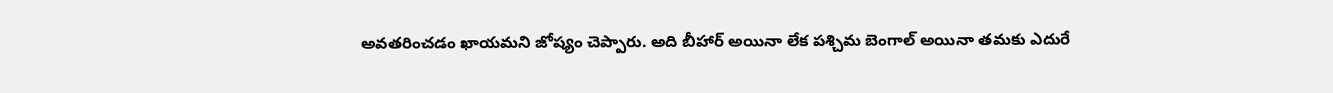అవతరించడం ఖాయమని జోష్యం చెప్పారు. అది బీహార్ అయినా లేక పశ్చిమ బెంగాల్ అయినా తమకు ఎదురే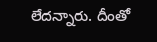లేదన్నారు. దీంతో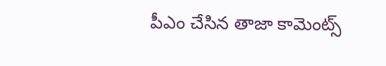పీఎం చేసిన తాజా కామెంట్స్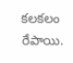కలకలం రేపాయి.